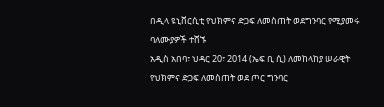በዲላ ዩኒቨርሲቲ የህክምና ድጋፍ ለመስጠት ወደግንባር የሚያመሩ ባለሙያዎች ተሸኙ
አዲስ አበባ፣ ህዳር 20፣ 2014 (ኤፍ ቢ ሲ) ለመከላከያ ሠራዊት የህክምና ድጋፍ ለመስጠት ወደ ጦር ግንባር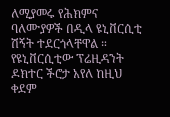ለሚያመሩ የሕክምና ባለሙያዎች በዲላ ዩኒቨርሲቲ ሽኝት ተደርጎላቸዋል ።
የዩኒቨርሲቲው ፕሬዚዳንት ዶክተር ችሮታ አየለ ከዚህ ቀደም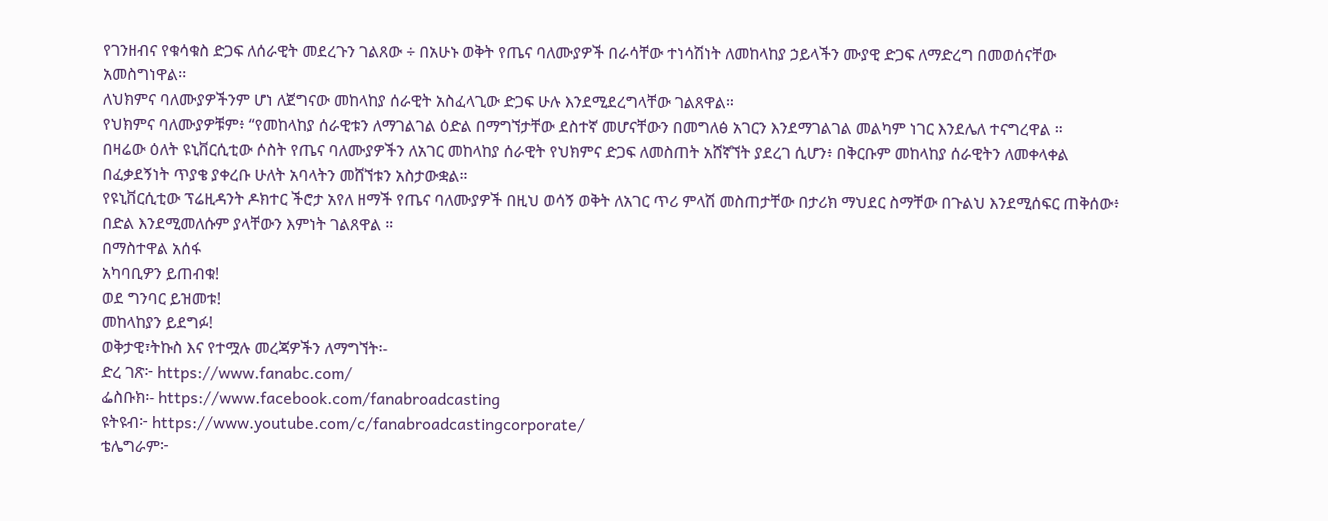የገንዘብና የቁሳቁስ ድጋፍ ለሰራዊት መደረጉን ገልጸው ÷ በአሁኑ ወቅት የጤና ባለሙያዎች በራሳቸው ተነሳሽነት ለመከላከያ ኃይላችን ሙያዊ ድጋፍ ለማድረግ በመወሰናቸው አመስግነዋል፡፡
ለህክምና ባለሙያዎችንም ሆነ ለጀግናው መከላከያ ሰራዊት አስፈላጊው ድጋፍ ሁሉ እንደሚደረግላቸው ገልጸዋል።
የህክምና ባለሙያዎቹም፥ “የመከላከያ ሰራዊቱን ለማገልገል ዕድል በማግኘታቸው ደስተኛ መሆናቸውን በመግለፅ አገርን እንደማገልገል መልካም ነገር እንደሌለ ተናግረዋል ።
በዛሬው ዕለት ዩኒቨርሲቲው ሶስት የጤና ባለሙያዎችን ለአገር መከላከያ ሰራዊት የህክምና ድጋፍ ለመስጠት አሸኛኘት ያደረገ ሲሆን፥ በቅርቡም መከላከያ ሰራዊትን ለመቀላቀል በፈቃደኝነት ጥያቄ ያቀረቡ ሁለት አባላትን መሸኘቱን አስታውቋል።
የዩኒቨርሲቲው ፕሬዚዳንት ዶክተር ችሮታ አየለ ዘማች የጤና ባለሙያዎች በዚህ ወሳኝ ወቅት ለአገር ጥሪ ምላሽ መስጠታቸው በታሪክ ማህደር ስማቸው በጉልህ እንደሚሰፍር ጠቅሰው፥ በድል እንደሚመለሱም ያላቸውን እምነት ገልጸዋል ።
በማስተዋል አሰፋ
አካባቢዎን ይጠብቁ!
ወደ ግንባር ይዝመቱ!
መከላከያን ይደግፉ!
ወቅታዊ፣ትኩስ እና የተሟሉ መረጃዎችን ለማግኘት፡-
ድረ ገጽ፦ https://www.fanabc.com/
ፌስቡክ፡- https://www.facebook.com/fanabroadcasting
ዩትዩብ፦ https://www.youtube.com/c/fanabroadcastingcorporate/
ቴሌግራም፦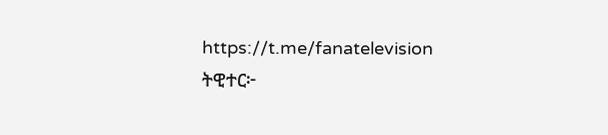https://t.me/fanatelevision
ትዊተር፦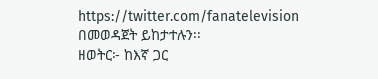https://twitter.com/fanatelevision በመወዳጀት ይከታተሉን፡፡
ዘወትር፦ ከእኛ ጋር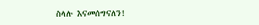ስላሉ እናመሰግናለን!